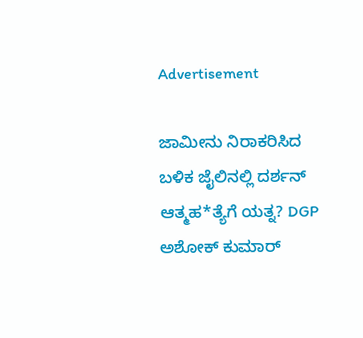Advertisement

ಜಾಮೀನು ನಿರಾಕರಿಸಿದ ಬಳಿಕ ಜೈಲಿನಲ್ಲಿ ದರ್ಶನ್ ಆತ್ಮಹ*ತ್ಯೆಗೆ ಯತ್ನ? DGP ಅಶೋಕ್ ಕುಮಾರ್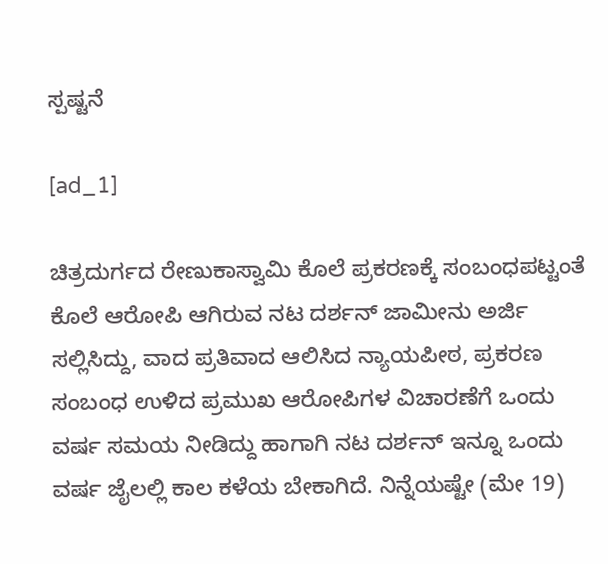ಸ್ಪಷ್ಟನೆ

[ad_1]

ಚಿತ್ರದುರ್ಗದ ರೇಣುಕಾಸ್ವಾಮಿ ಕೊಲೆ ಪ್ರಕರಣಕ್ಕೆ ಸಂಬಂಧಪಟ್ಟಂತೆ ಕೊಲೆ ಆರೋಪಿ ಆಗಿರುವ ನಟ ದರ್ಶನ್ ಜಾಮೀನು ಅರ್ಜಿ ಸಲ್ಲಿಸಿದ್ದು, ವಾದ ಪ್ರತಿವಾದ ಆಲಿಸಿದ ನ್ಯಾಯಪೀಠ, ಪ್ರಕರಣ ಸಂಬಂಧ ಉಳಿದ ಪ್ರಮುಖ ಆರೋಪಿಗಳ ವಿಚಾರಣೆಗೆ ಒಂದು ವರ್ಷ ಸಮಯ ನೀಡಿದ್ದು ಹಾಗಾಗಿ ನಟ ದರ್ಶನ್ ಇನ್ನೂ ಒಂದು ವರ್ಷ ಜೈಲಲ್ಲಿ ಕಾಲ ಕಳೆಯ ಬೇಕಾಗಿದೆ. ನಿನ್ನೆಯಷ್ಟೇ (ಮೇ 19)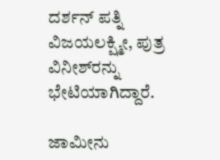ದರ್ಶನ್‌ ಪತ್ನಿ ವಿಜಯಲಕ್ಷ್ಮೀ, ಪುತ್ರ ವಿನೀಶ್‌ರನ್ನು ಭೇಟಿಯಾಗಿದ್ದಾರೆ.

ಜಾಮೀನು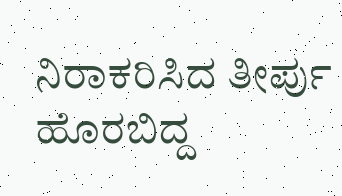ನಿರಾಕರಿಸಿದ ತೀರ್ಪು ಹೊರಬಿದ್ದ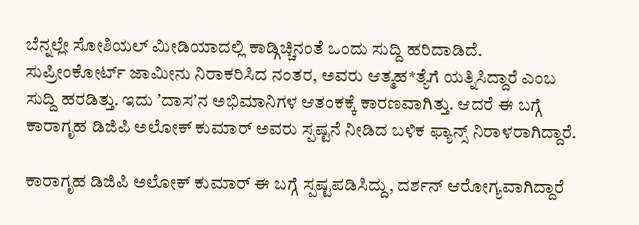ಬೆನ್ನಲ್ಲೇ ಸೋಶಿಯಲ್‌ ಮೀಡಿಯಾದಲ್ಲಿ ಕಾಡ್ಗಿಚ್ಚಿನಂತೆ ಒಂದು ಸುದ್ದಿ ಹರಿದಾಡಿದೆ. ಸುಪ್ರೀಂಕೋರ್ಟ್ ಜಾಮೀನು ನಿರಾಕರಿಸಿದ ನಂತರ, ಅವರು ಆತ್ಮಹ*ತ್ಯೆಗೆ ಯತ್ನಿಸಿದ್ದಾರೆ ಎಂಬ ಸುದ್ದಿ ಹರಡಿತ್ತು. ಇದು ʼದಾಸʼನ ಅಭಿಮಾನಿಗಳ ಆತಂಕಕ್ಕೆ ಕಾರಣವಾಗಿತ್ತು. ಆದರೆ ಈ ಬಗ್ಗೆ ಕಾರಾಗೃಹ ಡಿಜಿಪಿ ಅಲೋಕ್ ಕುಮಾರ್ ಅವರು ಸ್ಪಷ್ಟನೆ ನೀಡಿದ ಬಳಿಕ ಫ್ಯಾನ್ಸ್‌ ನಿರಾಳರಾಗಿದ್ದಾರೆ.

ಕಾರಾಗೃಹ ಡಿಜಿಪಿ ಅಲೋಕ್ ಕುಮಾರ್ ಈ ಬಗ್ಗೆ ಸ್ಪಷ್ಟಪಡಿಸಿದ್ದು, ದರ್ಶನ್ ಆರೋಗ್ಯವಾಗಿದ್ದಾರೆ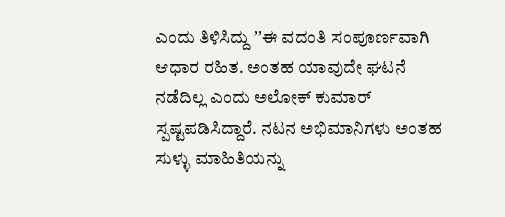ಎಂದು ತಿಳಿಸಿದ್ದು ʼʼಈ ವದಂತಿ ಸಂಪೂರ್ಣವಾಗಿ ಆಧಾರ ರಹಿತ. ಅಂತಹ ಯಾವುದೇ ಘಟನೆ ನಡೆದಿಲ್ಲ ಎಂದು ಅಲೋಕ್ ಕುಮಾರ್ ಸ್ಪಷ್ಟಪಡಿಸಿದ್ದಾರೆ. ನಟನ ಅಭಿಮಾನಿಗಳು ಅಂತಹ ಸುಳ್ಳು ಮಾಹಿತಿಯನ್ನು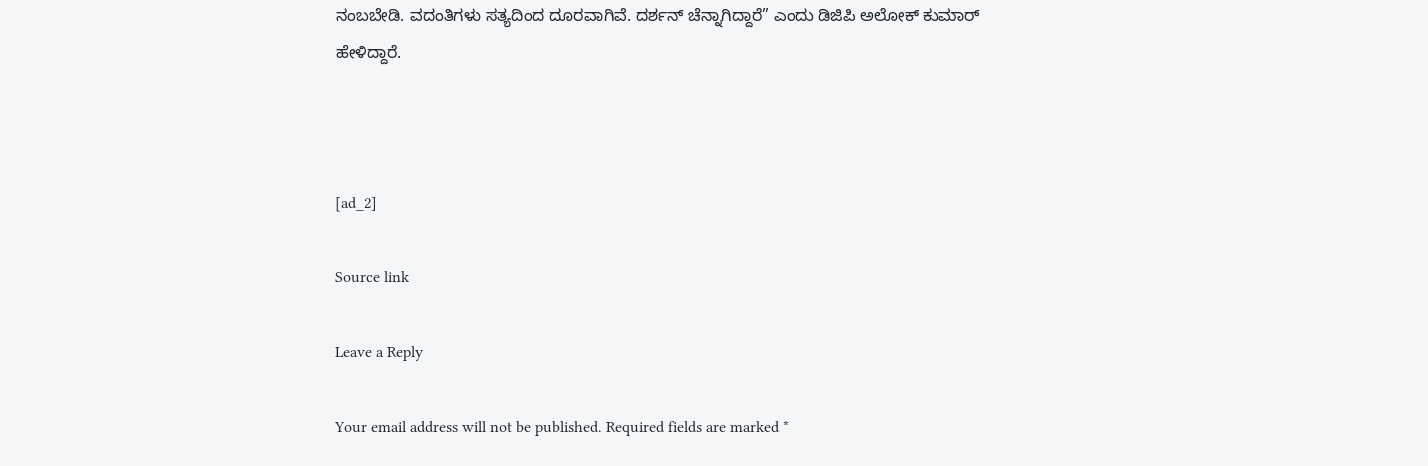ನಂಬಬೇಡಿ. ವದಂತಿಗಳು ಸತ್ಯದಿಂದ ದೂರವಾಗಿವೆ. ದರ್ಶನ್‌ ಚೆನ್ನಾಗಿದ್ದಾರೆ” ಎಂದು ಡಿಜಿಪಿ ಅಲೋಕ್ ಕುಮಾರ್ ಹೇಳಿದ್ದಾರೆ.



[ad_2]

Source link

Leave a Reply

Your email address will not be published. Required fields are marked *